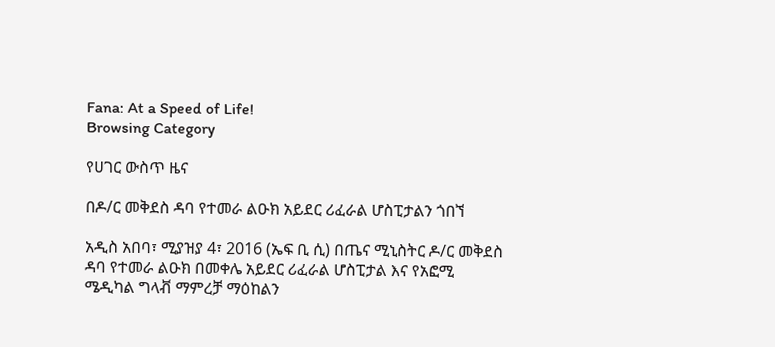Fana: At a Speed of Life!
Browsing Category

የሀገር ውስጥ ዜና

በዶ/ር መቅደስ ዳባ የተመራ ልዑክ አይደር ሪፈራል ሆስፒታልን ጎበኘ

አዲስ አበባ፣ ሚያዝያ 4፣ 2016 (ኤፍ ቢ ሲ) በጤና ሚኒስትር ዶ/ር መቅደስ ዳባ የተመራ ልዑክ በመቀሌ አይደር ሪፈራል ሆስፒታል እና የአፎሚ ሜዲካል ግላቭ ማምረቻ ማዕከልን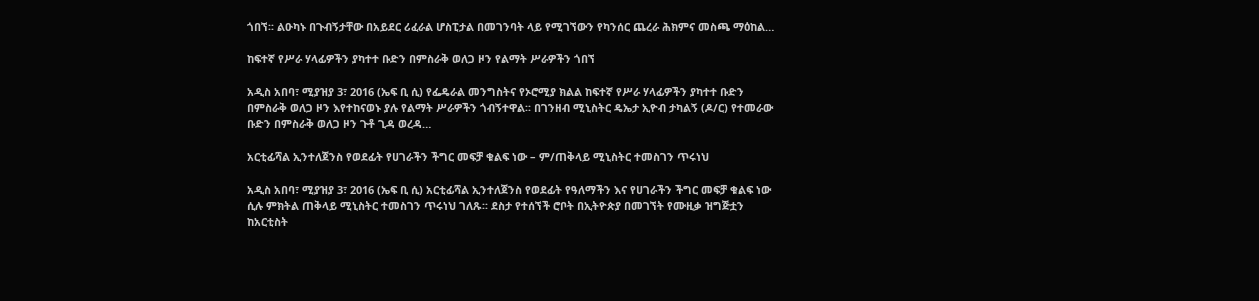ጎበኘ፡፡ ልዑካኑ በጉብኝታቸው በአይደር ሪፈራል ሆስፒታል በመገንባት ላይ የሚገኘውን የካንሰር ጨረራ ሕክምና መስጫ ማዕከል…

ከፍተኛ የሥራ ሃላፊዎችን ያካተተ ቡድን በምስራቅ ወለጋ ዞን የልማት ሥራዎችን ጎበኘ

አዲስ አበባ፣ ሚያዝያ 3፣ 2016 (ኤፍ ቢ ሲ) የፌዴራል መንግስትና የኦሮሚያ ክልል ከፍተኛ የሥራ ሃላፊዎችን ያካተተ ቡድን በምስራቅ ወለጋ ዞን እየተከናወኑ ያሉ የልማት ሥራዎችን ጎብኝተዋል፡፡ በገንዘብ ሚኒስትር ዴኤታ ኢዮብ ታካልኝ (ዶ/ር) የተመራው ቡድን በምስራቅ ወለጋ ዞን ጉቶ ጊዳ ወረዳ…

አርቲፊሻል ኢንተለጀንስ የወደፊት የሀገራችን ችግር መፍቻ ቁልፍ ነው – ም/ጠቅላይ ሚኒስትር ተመስገን ጥሩነህ

አዲስ አበባ፣ ሚያዝያ 3፣ 2016 (ኤፍ ቢ ሲ) አርቲፊሻል ኢንተለጀንስ የወደፊት የዓለማችን እና የሀገራችን ችግር መፍቻ ቁልፍ ነው ሲሉ ምክትል ጠቅላይ ሚኒስትር ተመስገን ጥሩነህ ገለጹ፡፡ ደስታ የተሰኘች ሮቦት በኢትዮጵያ በመገኘት የሙዚቃ ዝግጅቷን ከአርቲስት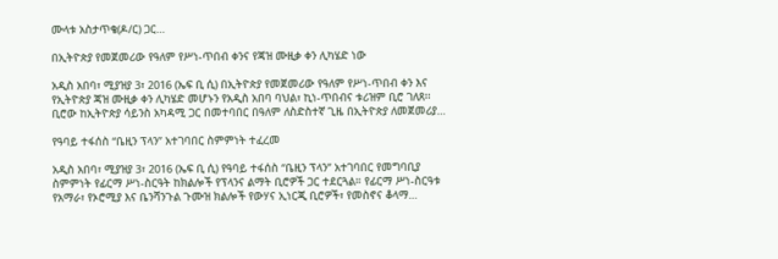ሙላቱ አስታጥቄ(ዶ/ር) ጋር…

በኢትዮጵያ የመጀመሪው የዓለም የሥነ-ጥበብ ቀንና የጃዝ ሙዚቃ ቀን ሊካሄድ ነው

አዲስ አበባ፣ ሚያዝያ 3፣ 2016 (ኤፍ ቢ ሲ) በኢትዮጵያ የመጀመሪው የዓለም የሥነ-ጥበብ ቀን እና የኢትዮጵያ ጃዝ ሙዚቃ ቀን ሊካሄድ መሆኑን የአዲስ አበባ ባህል፣ ኪነ-ጥበብና ቱሪዝም ቢሮ ገለጸ፡፡ ቢሮው ከኢትዮጵያ ሳይንስ አካዳሚ ጋር በመተባበር በዓለም ለስድስተኛ ጊዜ በኢትዮጵያ ለመጀመሪያ…

የዓባይ ተፋሰስ “ቤዚን ፕላን” አተገባበር ስምምነት ተፈረመ

አዲስ አበባ፣ ሚያዝያ 3፣ 2016 (ኤፍ ቢ ሲ) የዓባይ ተፋሰስ “ቤዚን ፕላን” አተገባበር የመግባቢያ ስምምነት የፊርማ ሥነ-ስርዓት ከክልሎች የፕላንና ልማት ቢሮዎች ጋር ተደርጓል። የፊርማ ሥነ-ስርዓቱ የአማራ፣ የኦሮሚያ እና ቤንሻንጉል ጉሙዝ ክልሎች የውሃና ኢነርጂ ቢሮዎች፣ የመስኖና ቆላማ…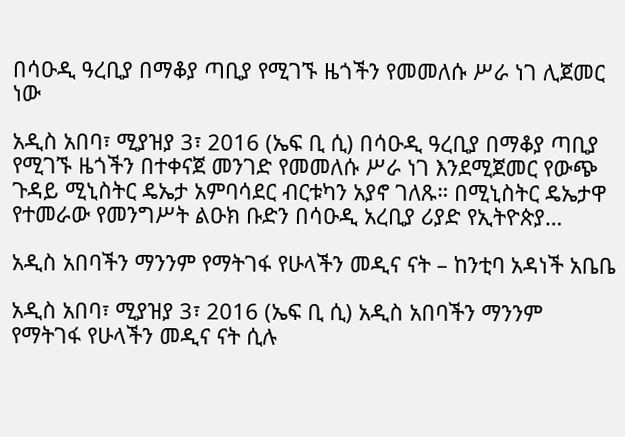በሳዑዲ ዓረቢያ በማቆያ ጣቢያ የሚገኙ ዜጎችን የመመለሱ ሥራ ነገ ሊጀመር ነው

አዲስ አበባ፣ ሚያዝያ 3፣ 2016 (ኤፍ ቢ ሲ) በሳዑዲ ዓረቢያ በማቆያ ጣቢያ የሚገኙ ዜጎችን በተቀናጀ መንገድ የመመለሱ ሥራ ነገ እንደሚጀመር የውጭ ጉዳይ ሚኒስትር ዴኤታ አምባሳደር ብርቱካን አያኖ ገለጹ። በሚኒስትር ዴኤታዋ የተመራው የመንግሥት ልዑክ ቡድን በሳዑዲ አረቢያ ሪያድ የኢትዮጵያ…

አዲስ አበባችን ማንንም የማትገፋ የሁላችን መዲና ናት – ከንቲባ አዳነች አቤቤ

አዲስ አበባ፣ ሚያዝያ 3፣ 2016 (ኤፍ ቢ ሲ) አዲስ አበባችን ማንንም የማትገፋ የሁላችን መዲና ናት ሲሉ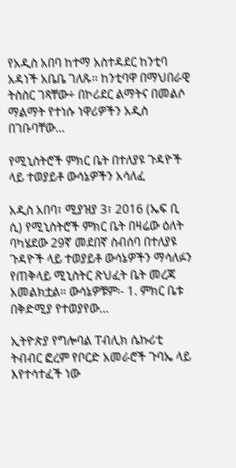የአዲስ አበባ ከተማ አስተዳደር ከንቲባ አዳነች አቤቤ ገለጹ፡፡ ከንቲባዋ በማህበራዊ ትስስር ገጻቸው÷ በኮሪደር ልማትና በመልሶ ማልማት የተነሱ ነዋሪዎችን አዲስ በገቡባቸው…

የሚኒስትሮች ምክር ቤት በተለያዩ ጉዳዮች ላይ ተወያይቶ ውሳኔዎችን አሳለፈ

አዲስ አበባ፣ ሚያዝያ 3፣ 2016 (ኤፍ ቢ ሲ) የሚኒስትሮች ምክር ቤት በዛሬው ዕለት ባካሄደው 29ኛ መደበኛ ስብሰባ በተለያዩ ጉዳዮች ላይ ተወያይቶ ውሳኔዎችን ማሳለፉን የጠቅላይ ሚኒስትር ጽህፈት ቤት መረጃ አመልክቷል። ውሳኔዎቹም፡- 1. ምክር ቤቱ በቅድሚያ የተወያየው…

ኢትዮጵያ የግሎባል ፐብሊክ ሴኩሪቲ ትብብር ፎረም የቦርድ አመራሮች ጉባኤ ላይ እየተሳተፈች ነው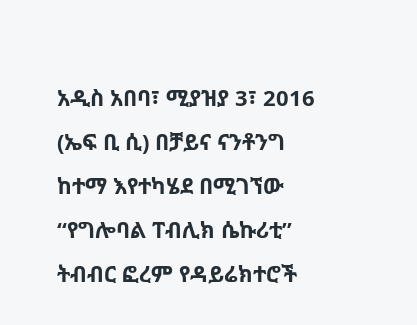አዲስ አበባ፣ ሚያዝያ 3፣ 2016 (ኤፍ ቢ ሲ) በቻይና ናንቶንግ ከተማ እየተካሄደ በሚገኘው “የግሎባል ፐብሊክ ሴኩሪቲ” ትብብር ፎረም የዳይሬክተሮች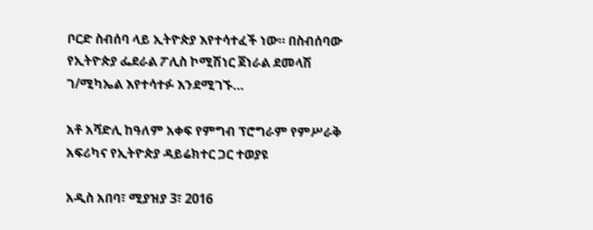ቦርድ ስብሰባ ላይ ኢትዮጵያ እየተሳተፈች ነው። በስብሰባው የኢትዮጵያ ፌደራል ፖሊስ ኮሚሽነር ጀነራል ደመላሽ ገ/ሚካኤል እየተሳተፉ እንደሚገኙ…

አቶ አሻድሊ ከዓለም አቀፍ የምግብ ፕሮግራም የምሥራቅ አፍሪካና የኢትዮጵያ ዳይሬክተር ጋር ተወያዩ

አዲስ አበባ፣ ሚያዝያ 3፣ 2016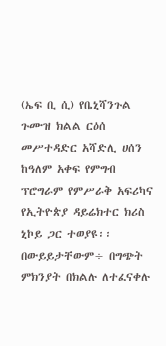(ኤፍ ቢ ሲ) የቤኒሻንጉል ጉሙዝ ክልል ርዕሰ መሥተዳድር አሻድሊ ሀሰን ከዓለም አቀፍ የምግብ ፕሮግራም የምሥራቅ አፍሪካና የኢትዮጵያ ዳይሬክተር ክሪስ ኒኮይ ጋር ተወያዩ፡፡ በውይይታቸውም÷ በግጭት ምክንያት በክልሉ ለተፈናቀሉ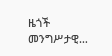ዜጎች መንግሥታዊ…